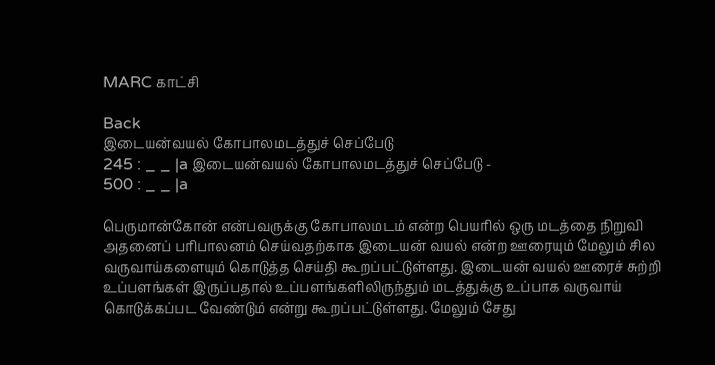MARC காட்சி

Back
இடையன்வயல் கோபாலமடத்துச் செப்பேடு
245 : _ _ |a இடையன்வயல் கோபாலமடத்துச் செப்பேடு -
500 : _ _ |a

பெருமான்கோன் என்பவருக்கு கோபாலமடம் என்ற பெயரில் ஒரு மடத்தை நிறுவி அதனைப் பரிபாலனம் செய்வதற்காக இடையன் வயல் என்ற ஊரையும் மேலும் சில வருவாய்களையும் கொடுத்த செய்தி கூறப்பட்டுள்ளது. இடையன் வயல் ஊரைச் சுற்றி உப்பளங்கள் இருப்பதால் உப்பளங்களிலிருந்தும் மடத்துக்கு உப்பாக வருவாய் கொடுக்கப்பட வேண்டும் என்று கூறப்பட்டுள்ளது. மேலும் சேது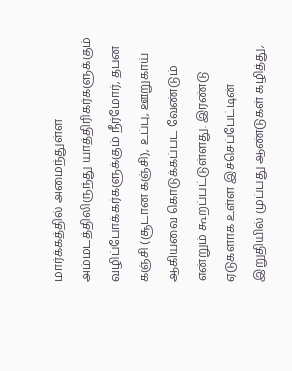மார்க்கத்தில் அமைந்துள்ள அம்மடத்திலிருந்து யாத்திரிகர்களுக்கும் வழிப்போக்கர்களுக்கும் நீர்மோர், தபன கஞ்சி (சூடான கஞ்சி), உப்பு, ஊறுகாய் ஆகியவை கொடுக்கப்பட வேண்டும் என்றும் கூறப்பட்டுள்ளது. இரண்டு ஏடுகளாக உள்ள இச்செப்பேட்டின் இறுதியில் முப்பது ஆண்டுகள் கழித்து,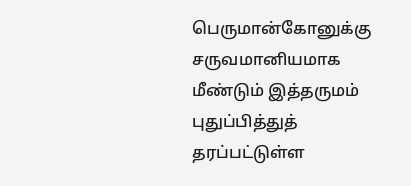பெருமான்கோனுக்கு சருவமானியமாக மீண்டும் இத்தருமம் புதுப்பித்துத் தரப்பட்டுள்ள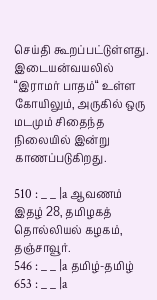செய்தி கூறப்பட்டுள்ளது. இடையன்வயலில் “இராமர் பாதம்“ உள்ள கோயிலும், அருகில் ஒரு மடமும் சிதைந்த நிலையில் இன்று காணப்படுகிறது.

510 : _ _ |a ஆவணம் இதழ் 28, தமிழகத் தொல்லியல் கழகம், தஞ்சாவூர்.
546 : _ _ |a தமிழ்-தமிழ்
653 : _ _ |a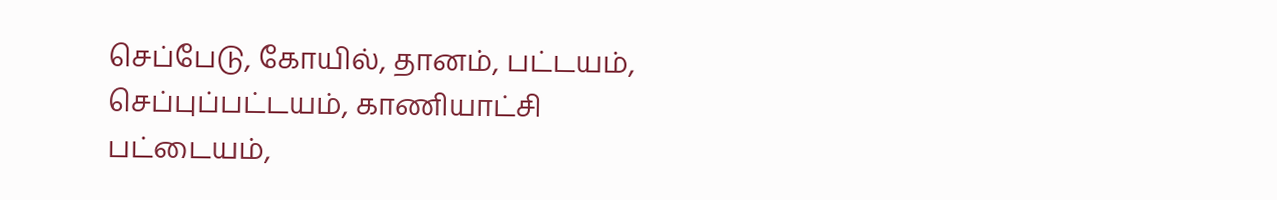செப்பேடு, கோயில், தானம், பட்டயம், செப்புப்பட்டயம், காணியாட்சி பட்டையம்,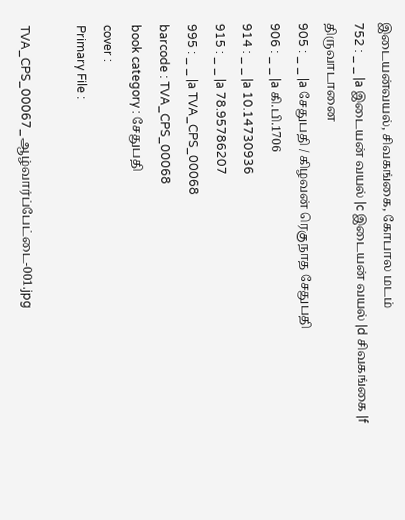இடையன்வயல், சிவகங்கை, கோபால மடம்
752 : _ _ |a இடையன் வயல் |c இடையன் வயல் |d சிவகங்கை |f திருவாடானை
905 : _ _ |a சேதுபதி / கிழவன் ரெகுநாத சேதுபதி
906 : _ _ |a கி.பி.1706
914 : _ _ |a 10.14730936
915 : _ _ |a 78.95786207
995 : _ _ |a TVA_CPS_00068
barcode : TVA_CPS_00068
book category : சேதுபதி
cover :
Primary File :

TVA_CPS_00067_ஆழ்வார்ப்பேட்டை-001.jpg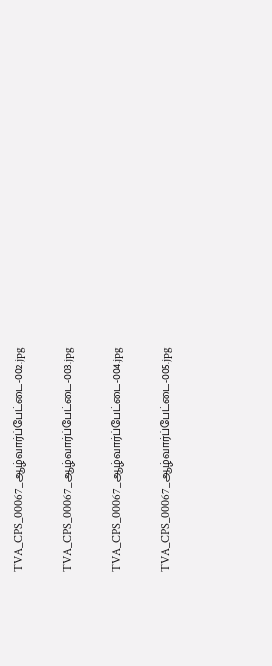TVA_CPS_00067_ஆழ்வார்ப்பேட்டை-002.jpg

TVA_CPS_00067_ஆழ்வார்ப்பேட்டை-003.jpg

TVA_CPS_00067_ஆழ்வார்ப்பேட்டை-004.jpg

TVA_CPS_00067_ஆழ்வார்ப்பேட்டை-005.jpg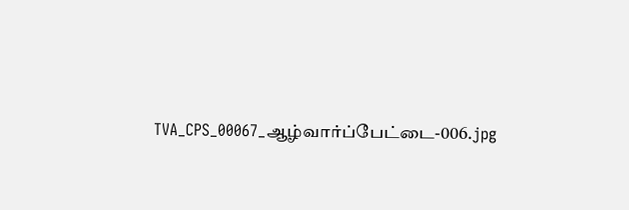TVA_CPS_00067_ஆழ்வார்ப்பேட்டை-006.jpg